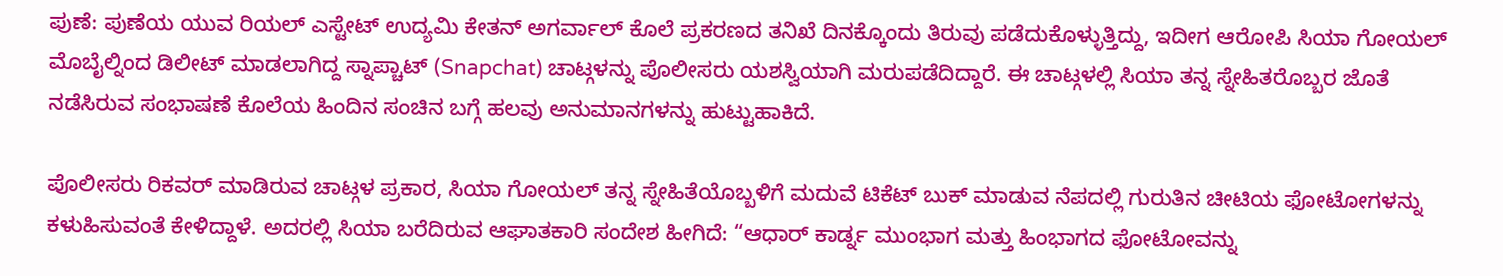ಪುಣೆ: ಪುಣೆಯ ಯುವ ರಿಯಲ್ ಎಸ್ಟೇಟ್ ಉದ್ಯಮಿ ಕೇತನ್ ಅಗರ್ವಾಲ್ ಕೊಲೆ ಪ್ರಕರಣದ ತನಿಖೆ ದಿನಕ್ಕೊಂದು ತಿರುವು ಪಡೆದುಕೊಳ್ಳುತ್ತಿದ್ದು, ಇದೀಗ ಆರೋಪಿ ಸಿಯಾ ಗೋಯಲ್ ಮೊಬೈಲ್ನಿಂದ ಡಿಲೀಟ್ ಮಾಡಲಾಗಿದ್ದ ಸ್ನಾಪ್ಚಾಟ್ (Snapchat) ಚಾಟ್ಗಳನ್ನು ಪೊಲೀಸರು ಯಶಸ್ವಿಯಾಗಿ ಮರುಪಡೆದಿದ್ದಾರೆ. ಈ ಚಾಟ್ಗಳಲ್ಲಿ ಸಿಯಾ ತನ್ನ ಸ್ನೇಹಿತರೊಬ್ಬರ ಜೊತೆ ನಡೆಸಿರುವ ಸಂಭಾಷಣೆ ಕೊಲೆಯ ಹಿಂದಿನ ಸಂಚಿನ ಬಗ್ಗೆ ಹಲವು ಅನುಮಾನಗಳನ್ನು ಹುಟ್ಟುಹಾಕಿದೆ.

ಪೊಲೀಸರು ರಿಕವರ್ ಮಾಡಿರುವ ಚಾಟ್ಗಳ ಪ್ರಕಾರ, ಸಿಯಾ ಗೋಯಲ್ ತನ್ನ ಸ್ನೇಹಿತೆಯೊಬ್ಬಳಿಗೆ ಮದುವೆ ಟಿಕೆಟ್ ಬುಕ್ ಮಾಡುವ ನೆಪದಲ್ಲಿ ಗುರುತಿನ ಚೀಟಿಯ ಫೋಟೋಗಳನ್ನು ಕಳುಹಿಸುವಂತೆ ಕೇಳಿದ್ದಾಳೆ. ಅದರಲ್ಲಿ ಸಿಯಾ ಬರೆದಿರುವ ಆಘಾತಕಾರಿ ಸಂದೇಶ ಹೀಗಿದೆ: “ಆಧಾರ್ ಕಾರ್ಡ್ನ ಮುಂಭಾಗ ಮತ್ತು ಹಿಂಭಾಗದ ಫೋಟೋವನ್ನು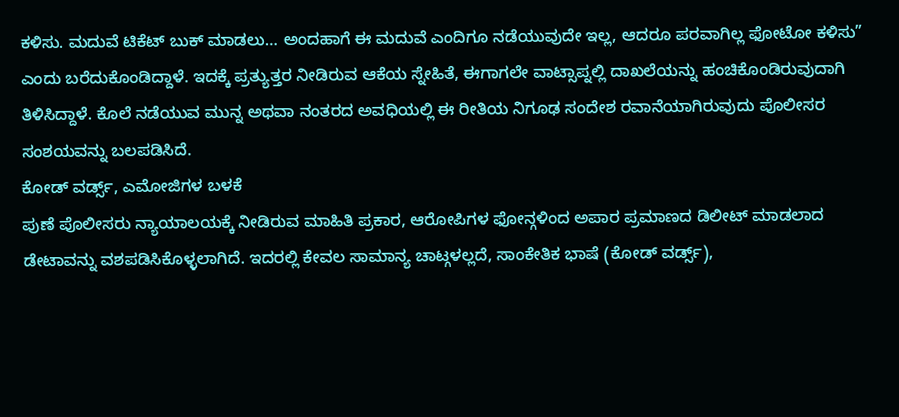ಕಳಿಸು. ಮದುವೆ ಟಿಕೆಟ್ ಬುಕ್ ಮಾಡಲು… ಅಂದಹಾಗೆ ಈ ಮದುವೆ ಎಂದಿಗೂ ನಡೆಯುವುದೇ ಇಲ್ಲ, ಆದರೂ ಪರವಾಗಿಲ್ಲ ಫೋಟೋ ಕಳಿಸು” ಎಂದು ಬರೆದುಕೊಂಡಿದ್ದಾಳೆ. ಇದಕ್ಕೆ ಪ್ರತ್ಯುತ್ತರ ನೀಡಿರುವ ಆಕೆಯ ಸ್ನೇಹಿತೆ, ಈಗಾಗಲೇ ವಾಟ್ಸಾಪ್ನಲ್ಲಿ ದಾಖಲೆಯನ್ನು ಹಂಚಿಕೊಂಡಿರುವುದಾಗಿ ತಿಳಿಸಿದ್ದಾಳೆ. ಕೊಲೆ ನಡೆಯುವ ಮುನ್ನ ಅಥವಾ ನಂತರದ ಅವಧಿಯಲ್ಲಿ ಈ ರೀತಿಯ ನಿಗೂಢ ಸಂದೇಶ ರವಾನೆಯಾಗಿರುವುದು ಪೊಲೀಸರ ಸಂಶಯವನ್ನು ಬಲಪಡಿಸಿದೆ.
ಕೋಡ್ ವರ್ಡ್ಸ್, ಎಮೋಜಿಗಳ ಬಳಕೆ
ಪುಣೆ ಪೊಲೀಸರು ನ್ಯಾಯಾಲಯಕ್ಕೆ ನೀಡಿರುವ ಮಾಹಿತಿ ಪ್ರಕಾರ, ಆರೋಪಿಗಳ ಫೋನ್ಗಳಿಂದ ಅಪಾರ ಪ್ರಮಾಣದ ಡಿಲೀಟ್ ಮಾಡಲಾದ ಡೇಟಾವನ್ನು ವಶಪಡಿಸಿಕೊಳ್ಳಲಾಗಿದೆ. ಇದರಲ್ಲಿ ಕೇವಲ ಸಾಮಾನ್ಯ ಚಾಟ್ಗಳಲ್ಲದೆ, ಸಾಂಕೇತಿಕ ಭಾಷೆ (ಕೋಡ್ ವರ್ಡ್ಸ್),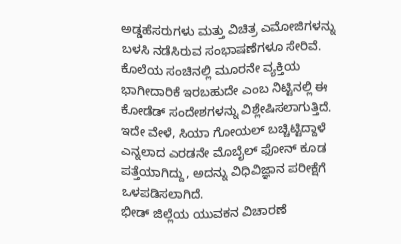ಅಡ್ಡಹೆಸರುಗಳು ಮತ್ತು ವಿಚಿತ್ರ ಎಮೋಜಿಗಳನ್ನು ಬಳಸಿ ನಡೆಸಿರುವ ಸಂಭಾಷಣೆಗಳೂ ಸೇರಿವೆ. ಕೊಲೆಯ ಸಂಚಿನಲ್ಲಿ ಮೂರನೇ ವ್ಯಕ್ತಿಯ ಭಾಗೀದಾರಿಕೆ ಇರಬಹುದೇ ಎಂಬ ನಿಟ್ಟಿನಲ್ಲಿ ಈ ಕೋಡೆಡ್ ಸಂದೇಶಗಳನ್ನು ವಿಶ್ಲೇಷಿಸಲಾಗುತ್ತಿದೆ. ಇದೇ ವೇಳೆ, ಸಿಯಾ ಗೋಯಲ್ ಬಚ್ಚಿಟ್ಟಿದ್ದಾಳೆ ಎನ್ನಲಾದ ಎರಡನೇ ಮೊಬೈಲ್ ಫೋನ್ ಕೂಡ ಪತ್ತೆಯಾಗಿದ್ದು, ಅದನ್ನು ವಿಧಿವಿಜ್ಞಾನ ಪರೀಕ್ಷೆಗೆ ಒಳಪಡಿಸಲಾಗಿದೆ.
ಭೀಡ್ ಜಿಲ್ಲೆಯ ಯುವಕನ ವಿಚಾರಣೆ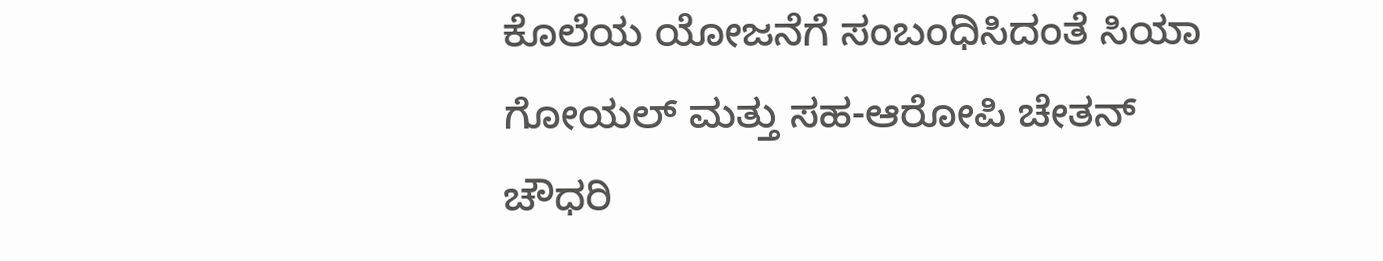ಕೊಲೆಯ ಯೋಜನೆಗೆ ಸಂಬಂಧಿಸಿದಂತೆ ಸಿಯಾ ಗೋಯಲ್ ಮತ್ತು ಸಹ-ಆರೋಪಿ ಚೇತನ್ ಚೌಧರಿ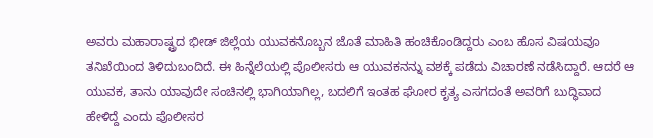ಅವರು ಮಹಾರಾಷ್ಟ್ರದ ಭೀಡ್ ಜಿಲ್ಲೆಯ ಯುವಕನೊಬ್ಬನ ಜೊತೆ ಮಾಹಿತಿ ಹಂಚಿಕೊಂಡಿದ್ದರು ಎಂಬ ಹೊಸ ವಿಷಯವೂ ತನಿಖೆಯಿಂದ ತಿಳಿದುಬಂದಿದೆ. ಈ ಹಿನ್ನೆಲೆಯಲ್ಲಿ ಪೊಲೀಸರು ಆ ಯುವಕನನ್ನು ವಶಕ್ಕೆ ಪಡೆದು ವಿಚಾರಣೆ ನಡೆಸಿದ್ದಾರೆ. ಆದರೆ ಆ ಯುವಕ, ತಾನು ಯಾವುದೇ ಸಂಚಿನಲ್ಲಿ ಭಾಗಿಯಾಗಿಲ್ಲ, ಬದಲಿಗೆ ಇಂತಹ ಘೋರ ಕೃತ್ಯ ಎಸಗದಂತೆ ಅವರಿಗೆ ಬುದ್ಧಿವಾದ ಹೇಳಿದ್ದೆ ಎಂದು ಪೊಲೀಸರ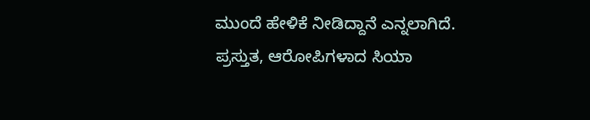ಮುಂದೆ ಹೇಳಿಕೆ ನೀಡಿದ್ದಾನೆ ಎನ್ನಲಾಗಿದೆ.
ಪ್ರಸ್ತುತ, ಆರೋಪಿಗಳಾದ ಸಿಯಾ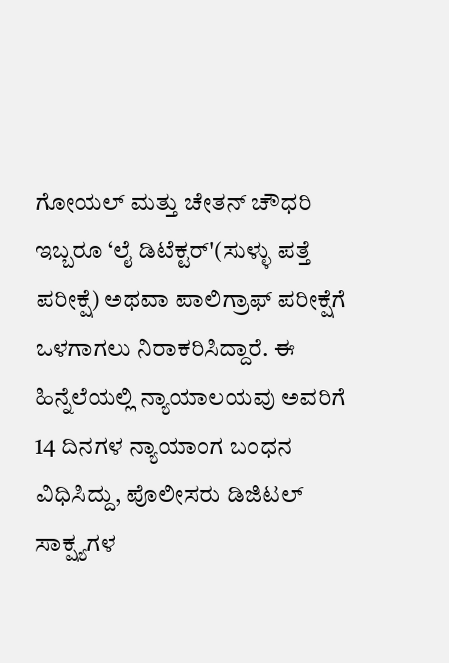ಗೋಯಲ್ ಮತ್ತು ಚೇತನ್ ಚೌಧರಿ ಇಬ್ಬರೂ ‘ಲೈ ಡಿಟೆಕ್ಟರ್'(ಸುಳ್ಳು ಪತ್ತೆ ಪರೀಕ್ಷೆ) ಅಥವಾ ಪಾಲಿಗ್ರಾಫ್ ಪರೀಕ್ಷೆಗೆ ಒಳಗಾಗಲು ನಿರಾಕರಿಸಿದ್ದಾರೆ. ಈ ಹಿನ್ನೆಲೆಯಲ್ಲಿ ನ್ಯಾಯಾಲಯವು ಅವರಿಗೆ 14 ದಿನಗಳ ನ್ಯಾಯಾಂಗ ಬಂಧನ ವಿಧಿಸಿದ್ದು, ಪೊಲೀಸರು ಡಿಜಿಟಲ್ ಸಾಕ್ಷ್ಯಗಳ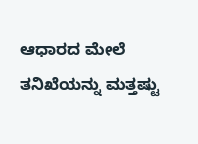ಆಧಾರದ ಮೇಲೆ ತನಿಖೆಯನ್ನು ಮತ್ತಷ್ಟು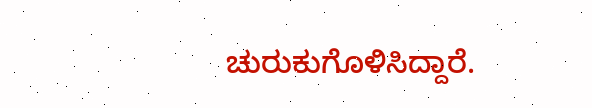ಚುರುಕುಗೊಳಿಸಿದ್ದಾರೆ.